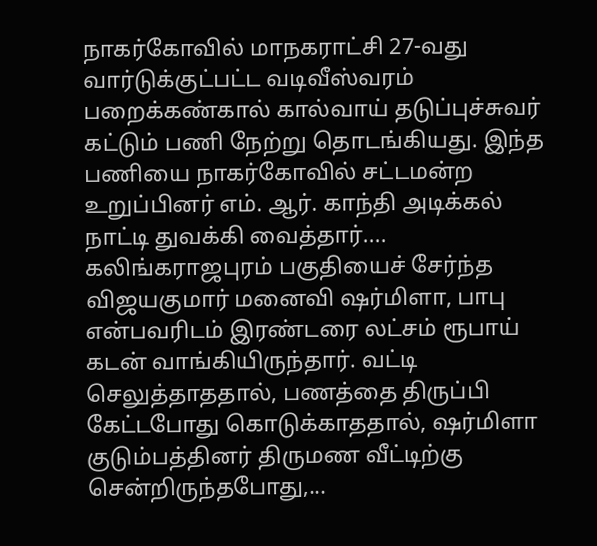நாகர்கோவில் மாநகராட்சி 27-வது வார்டுக்குட்பட்ட வடிவீஸ்வரம் பறைக்கண்கால் கால்வாய் தடுப்புச்சுவர் கட்டும் பணி நேற்று தொடங்கியது. இந்த பணியை நாகர்கோவில் சட்டமன்ற உறுப்பினர் எம். ஆர். காந்தி அடிக்கல் நாட்டி துவக்கி வைத்தார்....
கலிங்கராஜபுரம் பகுதியைச் சேர்ந்த விஜயகுமார் மனைவி ஷர்மிளா, பாபு என்பவரிடம் இரண்டரை லட்சம் ரூபாய் கடன் வாங்கியிருந்தார். வட்டி செலுத்தாததால், பணத்தை திருப்பி கேட்டபோது கொடுக்காததால், ஷர்மிளா குடும்பத்தினர் திருமண வீட்டிற்கு சென்றிருந்தபோது,...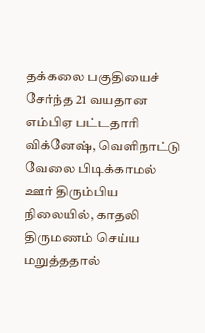தக்கலை பகுதியைச் சேர்ந்த 21 வயதான எம்பிஏ பட்டதாரி விக்னேஷ், வெளிநாட்டு வேலை பிடிக்காமல் ஊர் திரும்பிய நிலையில், காதலி திருமணம் செய்ய மறுத்ததால்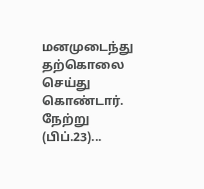மனமுடைந்து தற்கொலை செய்து கொண்டார். நேற்று (பிப்.23)...